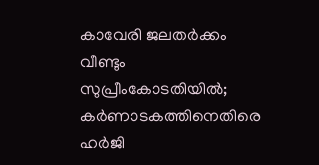കാവേരി ജലതർക്കം വീണ്ടും സുപ്രീംകോടതിയിൽ; കർണാടകത്തിനെതിരെ ഹർജി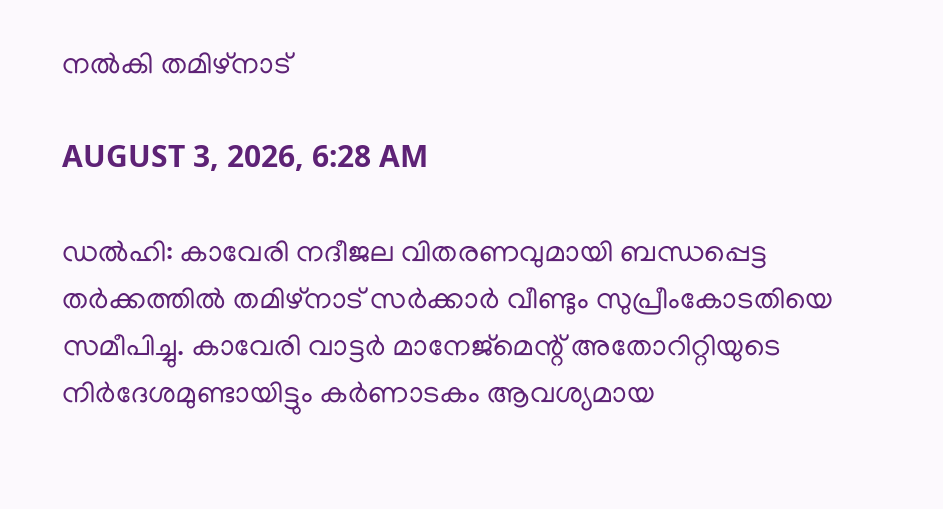നൽകി തമിഴ്നാട്

AUGUST 3, 2026, 6:28 AM

ഡൽഹി: കാവേരി നദീജല വിതരണവുമായി ബന്ധപ്പെട്ട തർക്കത്തിൽ തമിഴ്നാട് സർക്കാർ വീണ്ടും സുപ്രീംകോടതിയെ സമീപിച്ചു. കാവേരി വാട്ടർ മാനേജ്മെന്റ് അതോറിറ്റിയുടെ നിർദേശമുണ്ടായിട്ടും കർണാടകം ആവശ്യമായ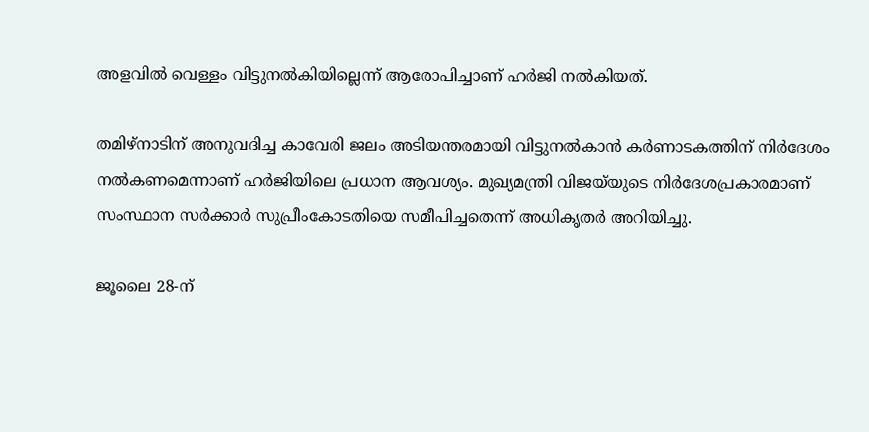അളവിൽ വെള്ളം വിട്ടുനൽകിയില്ലെന്ന് ആരോപിച്ചാണ് ഹർജി നൽകിയത്.

തമിഴ്നാടിന് അനുവദിച്ച കാവേരി ജലം അടിയന്തരമായി വിട്ടുനൽകാൻ കർണാടകത്തിന് നിർദേശം നൽകണമെന്നാണ് ഹർജിയിലെ പ്രധാന ആവശ്യം. മുഖ്യമന്ത്രി വിജയ്‌യുടെ നിർദേശപ്രകാരമാണ് സംസ്ഥാന സർക്കാർ സുപ്രീംകോടതിയെ സമീപിച്ചതെന്ന് അധികൃതർ അറിയിച്ചു.

ജൂലൈ 28-ന്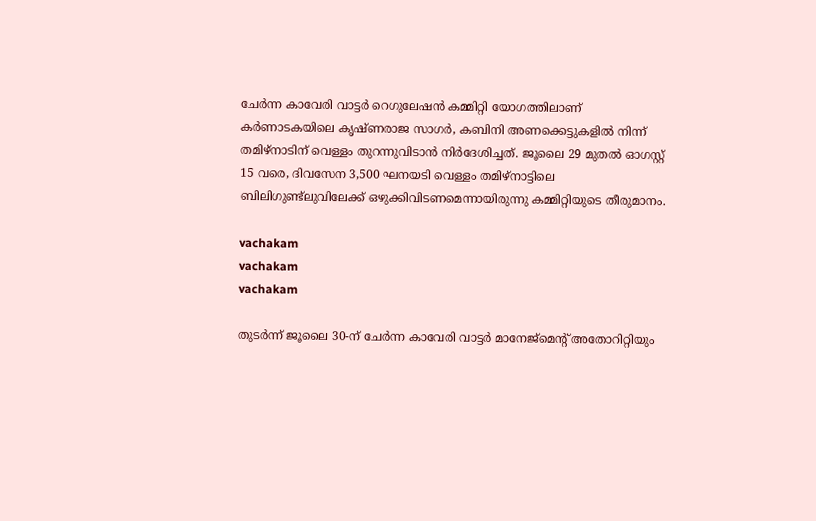ചേർന്ന കാവേരി വാട്ടർ റെഗുലേഷൻ കമ്മിറ്റി യോഗത്തിലാണ് കർണാടകയിലെ കൃഷ്ണരാജ സാഗർ, കബിനി അണക്കെട്ടുകളിൽ നിന്ന് തമിഴ്നാടിന് വെള്ളം തുറന്നുവിടാൻ നിർദേശിച്ചത്. ജൂലൈ 29 മുതൽ ഓഗസ്റ്റ് 15 വരെ, ദിവസേന 3,500 ഘനയടി വെള്ളം തമിഴ്നാട്ടിലെ ബിലിഗുണ്ട്ലുവിലേക്ക് ഒഴുക്കിവിടണമെന്നായിരുന്നു കമ്മിറ്റിയുടെ തീരുമാനം.

vachakam
vachakam
vachakam

തുടർന്ന് ജൂലൈ 30-ന് ചേർന്ന കാവേരി വാട്ടർ മാനേജ്മെന്റ് അതോറിറ്റിയും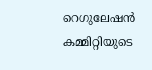റെഗുലേഷൻ കമ്മിറ്റിയുടെ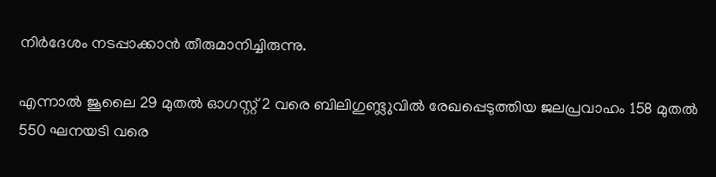നിർദേശം നടപ്പാക്കാൻ തീരുമാനിച്ചിരുന്നു.

എന്നാൽ ജൂലൈ 29 മുതൽ ഓഗസ്റ്റ് 2 വരെ ബിലിഗുണ്ട്ലുവിൽ രേഖപ്പെടുത്തിയ ജലപ്രവാഹം 158 മുതൽ 550 ഘനയടി വരെ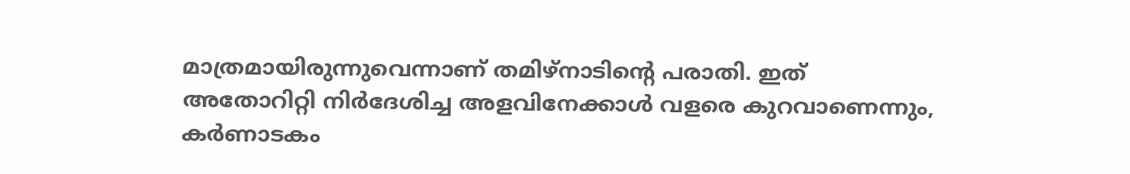മാത്രമായിരുന്നുവെന്നാണ് തമിഴ്നാടിന്റെ പരാതി. ഇത് അതോറിറ്റി നിർദേശിച്ച അളവിനേക്കാൾ വളരെ കുറവാണെന്നും, കർണാടകം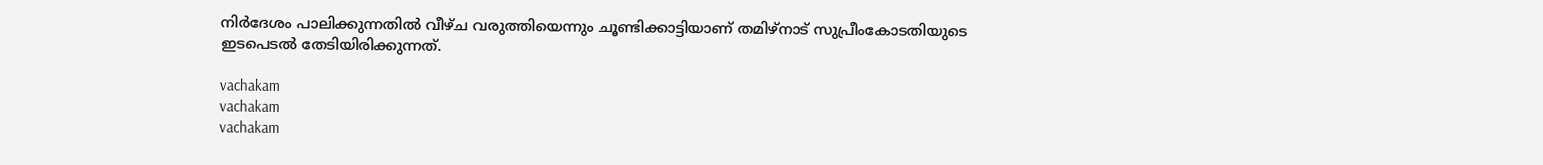നിർദേശം പാലിക്കുന്നതിൽ വീഴ്ച വരുത്തിയെന്നും ചൂണ്ടിക്കാട്ടിയാണ് തമിഴ്നാട് സുപ്രീംകോടതിയുടെ ഇടപെടൽ തേടിയിരിക്കുന്നത്.

vachakam
vachakam
vachakam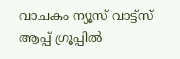വാചകം ന്യൂസ് വാട്ട്സ് ആപ്പ് ഗ്രൂപ്പിൽ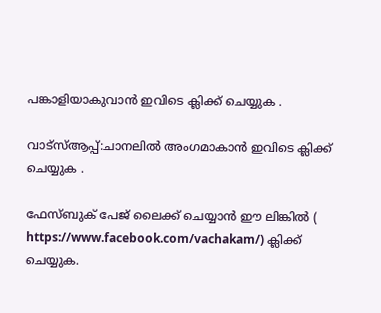പങ്കാളിയാകുവാൻ ഇവിടെ ക്ലിക്ക് ചെയ്യുക .

വാട്സ്ആപ്പ്:ചാനലിൽ അംഗമാകാൻ ഇവിടെ ക്ലിക്ക് ചെയ്യുക .

ഫേസ്ബുക് പേജ് ലൈക്ക് ചെയ്യാൻ ഈ ലിങ്കിൽ (
https://www.facebook.com/vachakam/) ക്ലിക്ക് ചെയ്യുക.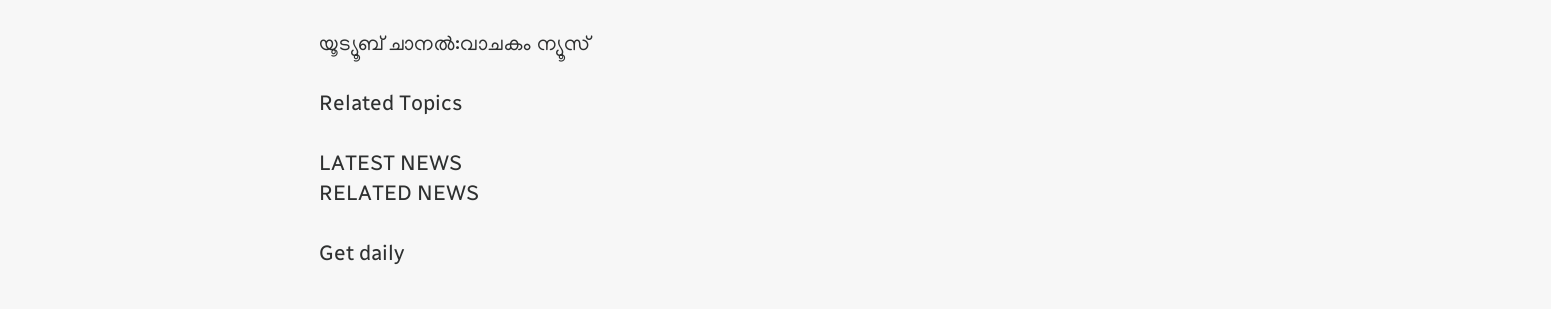യൂട്യൂബ് ചാനൽ:വാചകം ന്യൂസ്

Related Topics

LATEST NEWS
RELATED NEWS

Get daily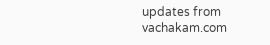updates from vachakam.com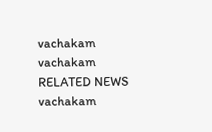vachakam
vachakam
RELATED NEWS
vachakam